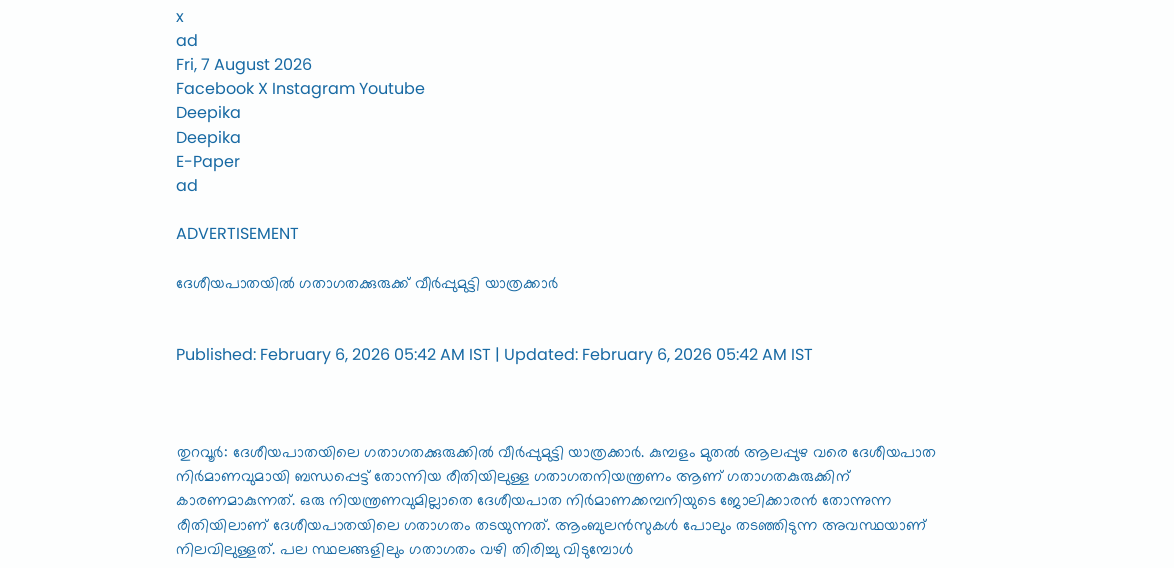x
ad
Fri, 7 August 2026
Facebook X Instagram Youtube
Deepika
Deepika
E-Paper
ad

ADVERTISEMENT

ദേശീയപാതയിൽ ഗതാഗതക്കുരുക്ക് വീർപ്പുമുട്ടി യാത്രക്കാർ


Published: February 6, 2026 05:42 AM IST | Updated: February 6, 2026 05:42 AM IST



തുറവൂർ: ദേശീയപാതയിലെ ഗതാഗതക്കുരുക്കിൽ വീർപ്പുമുട്ടി യാത്രക്കാർ. കുമ്പളം മുതൽ ആലപ്പുഴ വരെ ദേശീയപാത നിർമാണവുമായി ബന്ധപ്പെട്ട് തോന്നിയ രീതിയിലുള്ള ഗതാഗതനിയന്ത്രണം ആണ് ഗതാഗതകുരുക്കിന് കാരണമാകുന്നത്. ഒരു നിയന്ത്രണവുമില്ലാതെ ദേശീയപാത നിർമാണക്കമ്പനിയുടെ ജോലിക്കാരൻ തോന്നുന്ന രീതിയിലാണ് ദേശീയപാതയിലെ ഗതാഗതം തടയുന്നത്. ആംബുലൻസുകൾ പോലും തടഞ്ഞിടുന്ന അവസ്ഥയാണ് നിലവിലുള്ളത്. പല സ്ഥലങ്ങളിലും ഗതാഗതം വഴി തിരിച്ചു വിടുമ്പോൾ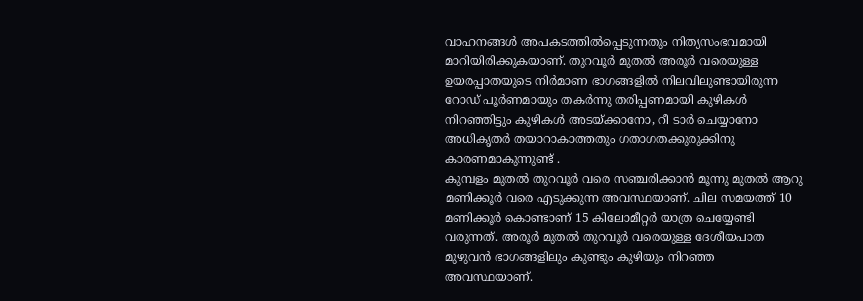വാഹനങ്ങൾ അപകടത്തിൽപ്പെടുന്നതും നിത്യസംഭവമായി മാറിയിരിക്കുകയാണ്. തുറവൂർ മുതൽ അരൂർ വരെയുള്ള ഉയരപ്പാതയുടെ നിർമാണ ഭാഗങ്ങളിൽ നിലവിലുണ്ടായിരുന്ന റോഡ് പൂർണമായും തകർന്നു തരിപ്പണമായി കുഴികൾ നിറഞ്ഞിട്ടും കുഴികൾ അടയ്ക്കാനോ, റീ ടാർ ചെയ്യാനോ അധികൃതർ തയാറാകാത്തതും ഗതാഗതക്കുരുക്കിനു കാരണമാകുന്നുണ്ട് .
കുമ്പളം മുതൽ തുറവൂർ വരെ സഞ്ചരിക്കാൻ മൂന്നു മുതൽ ആറു മണിക്കൂർ വരെ എടുക്കുന്ന അവസ്ഥയാണ്. ചില സമയത്ത് 10 മണിക്കൂർ കൊണ്ടാണ് 15 കിലോമീറ്റർ യാത്ര ചെയ്യേണ്ടി വരുന്നത്. അരൂർ മുതൽ തുറവൂർ വരെയുള്ള ദേശീയപാത മുഴുവൻ ഭാഗങ്ങളിലും കുണ്ടും കുഴിയും നിറഞ്ഞ അവസ്ഥയാണ്.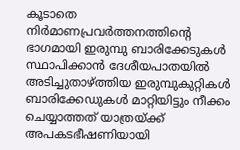കൂടാതെ നിർമാണപ്രവർത്തനത്തിന്‍റെ ഭാഗമായി ഇരുമ്പു ബാരിക്കേടുകൾ സ്ഥാപിക്കാൻ ദേശീയപാതയിൽ അടിച്ചു‌താഴ്ത്തിയ ഇരുമ്പുകുറ്റികൾ ബാരിക്കേഡുകൾ മാറ്റിയിട്ടും നീക്കം ചെയ്യാത്തത് യാത്രയ്ക്ക് അപകടഭീഷണിയായി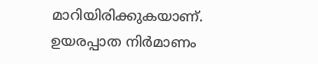മാറിയിരിക്കുകയാണ്.
ഉയരപ്പാത നിർമാണം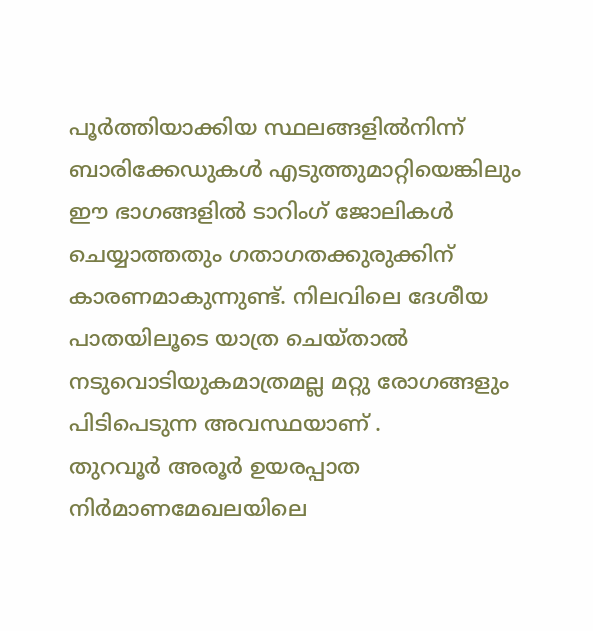പൂർത്തിയാക്കിയ സ്ഥലങ്ങളിൽനിന്ന് ബാരിക്കേഡുകൾ എടുത്തുമാറ്റിയെങ്കിലും ഈ ഭാഗങ്ങളിൽ ടാറിംഗ് ജോലികൾ ചെയ്യാത്തതും ഗതാഗതക്കുരുക്കിന് കാരണമാകുന്നുണ്ട്. നിലവിലെ ദേശീയ പാതയിലൂടെ യാത്ര ചെയ്താൽ നടുവൊടിയുകമാത്രമല്ല മറ്റു രോഗങ്ങളും പിടിപെടുന്ന അവസ്ഥയാണ് .
തുറവൂർ അരൂർ ഉയരപ്പാത നിർമാണമേഖലയിലെ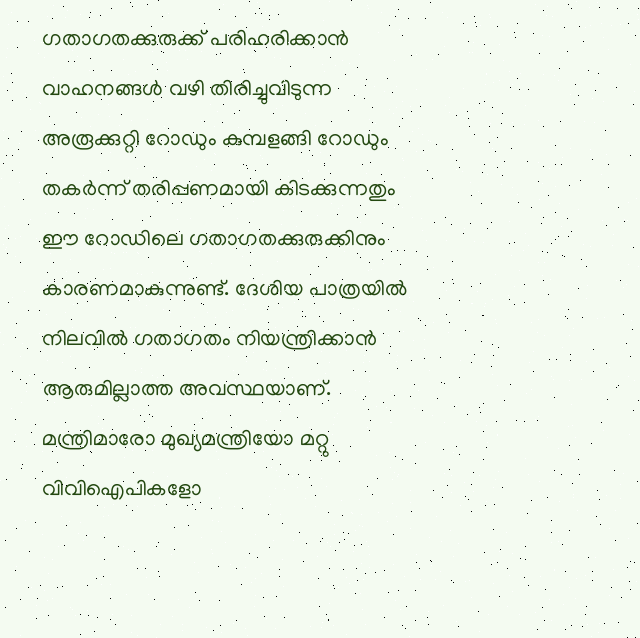ഗതാഗതക്കുരുക്ക് പരിഹരിക്കാൻ വാഹനങ്ങൾ വഴി തിരിച്ചുവിടുന്ന അരൂക്കുറ്റി റോഡും കുമ്പളങ്ങി റോഡും തകർന്ന് തരിപ്പണമായി കിടക്കുന്നതും ഈ റോഡിലെ ഗതാഗതക്കുരുക്കിനും കാരണമാകുന്നുണ്ട്. ദേശിയ പാത്രയിൽ നിലവിൽ ഗതാഗതം നിയന്ത്രിക്കാൻ ആരുമില്ലാത്ത അവസ്ഥയാണ്.
മന്ത്രിമാരോ മുഖ്യമന്ത്രിയോ മറ്റു വിവിഐപികളോ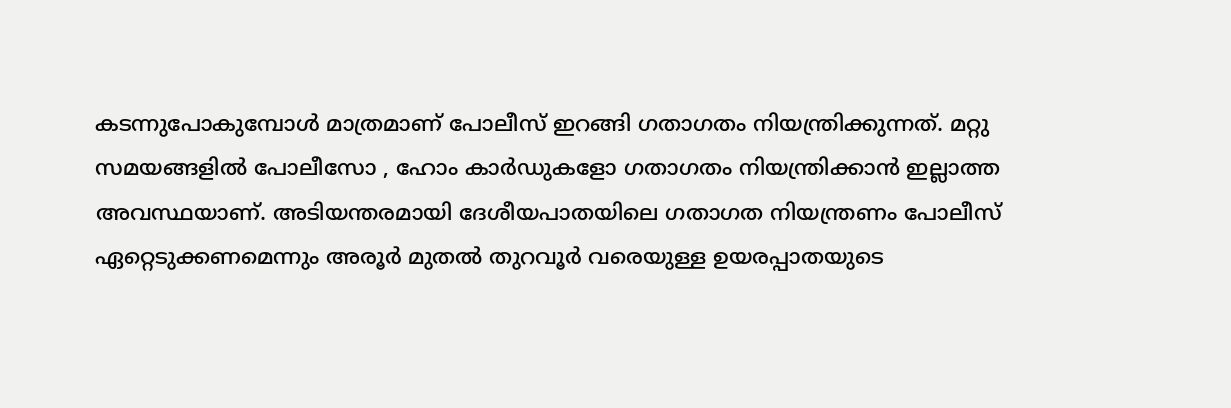കടന്നുപോകുമ്പോൾ മാത്രമാണ് പോലീസ് ഇറങ്ങി ഗതാഗതം നിയന്ത്രിക്കുന്നത്. മറ്റു സമയങ്ങളിൽ പോലീസോ , ഹോം കാർഡുകളോ ഗതാഗതം നിയന്ത്രിക്കാൻ ഇല്ലാത്ത അവസ്ഥയാണ്. അടിയന്തരമായി ദേശീയപാതയിലെ ഗതാഗത നിയന്ത്രണം പോലീസ് ഏറ്റെടുക്കണമെന്നും അരൂർ മുതൽ തുറവൂർ വരെയുള്ള ഉയരപ്പാതയുടെ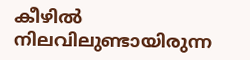കീഴിൽ നിലവിലുണ്ടായിരുന്ന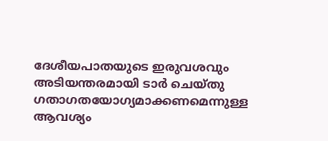ദേശീയപാതയുടെ ഇരുവശവും അടിയന്തരമായി ടാർ ചെയ്തു ഗതാഗതയോഗ്യമാക്കണമെന്നുള്ള ആവശ്യം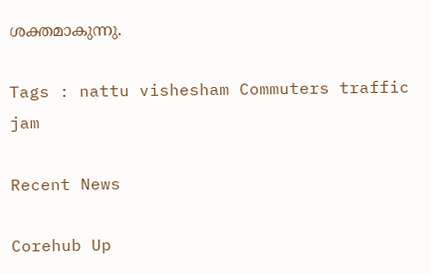ശക്തമാകുന്നു.

Tags : nattu vishesham Commuters traffic jam

Recent News

Corehub Up